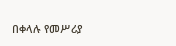በቀላሉ የመሥሪያ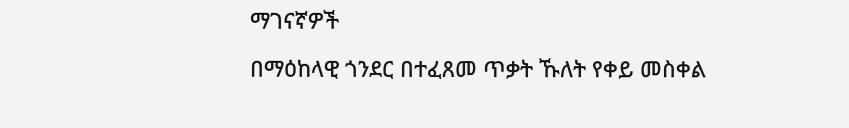ማገናኛዎች

በማዕከላዊ ጎንደር በተፈጸመ ጥቃት ኹለት የቀይ መስቀል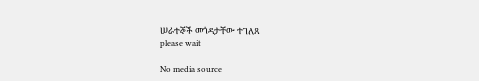ሠራተኞች መጎዳታቸው ተገለጸ
please wait

No media source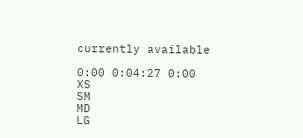currently available

0:00 0:04:27 0:00
XS
SM
MD
LG